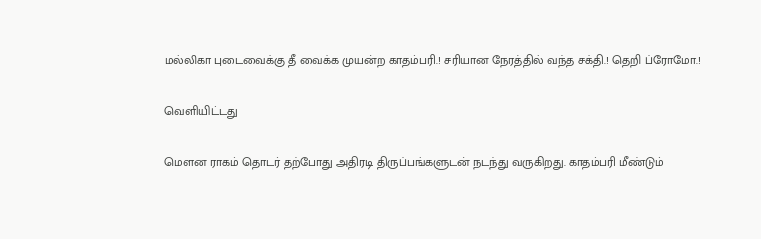மல்லிகா புடைவைக்கு தீ வைக்க முயன்ற காதம்பரி.! சரியான நேரத்தில் வந்த சக்தி.! தெறி ப்ரோமோ.!

வெளியிட்டது

மௌன ராகம் தொடர் தற்போது அதிரடி திருப்பங்களுடன் நடந்து வருகிறது. காதம்பரி மீண்டும்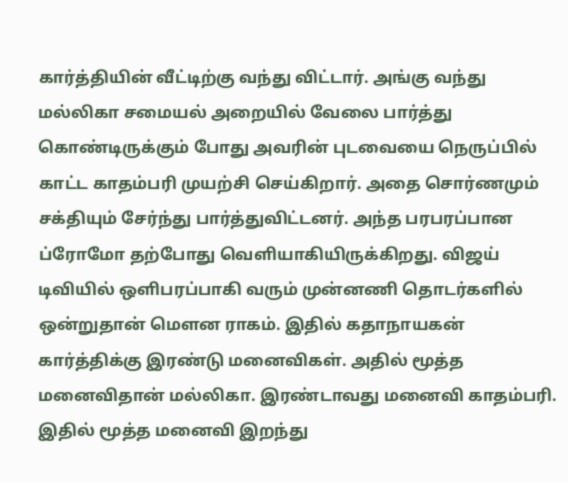கார்த்தியின் வீட்டிற்கு வந்து விட்டார். அங்கு வந்து மல்லிகா சமையல் அறையில் வேலை பார்த்து கொண்டிருக்கும் போது அவரின் புடவையை நெருப்பில் காட்ட காதம்பரி முயற்சி செய்கிறார். அதை சொர்ணமும் சக்தியும் சேர்ந்து பார்த்துவிட்டனர். அந்த பரபரப்பான ப்ரோமோ தற்போது வெளியாகியிருக்கிறது. விஜய் டிவியில் ஒளிபரப்பாகி வரும் முன்னணி தொடர்களில் ஒன்றுதான் மௌன ராகம். இதில் கதாநாயகன் கார்த்திக்கு இரண்டு மனைவிகள். அதில் மூத்த மனைவிதான் மல்லிகா. இரண்டாவது மனைவி காதம்பரி. இதில் மூத்த மனைவி இறந்து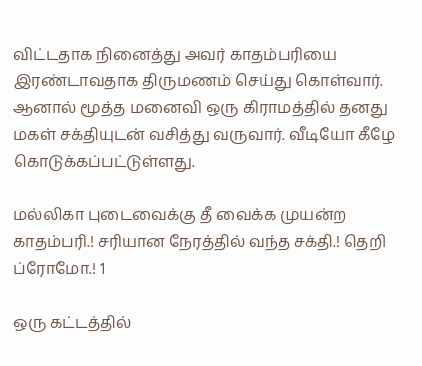விட்டதாக நினைத்து அவர் காதம்பரியை இரண்டாவதாக திருமணம் செய்து கொள்வார். ஆனால் மூத்த மனைவி ஒரு கிராமத்தில் தனது மகள் சக்தியுடன் வசித்து வருவார். வீடியோ கீழே கொடுக்கப்பட்டுள்ளது.

மல்லிகா புடைவைக்கு தீ வைக்க முயன்ற காதம்பரி.! சரியான நேரத்தில் வந்த சக்தி.! தெறி ப்ரோமோ.! 1

ஒரு கட்டத்தில்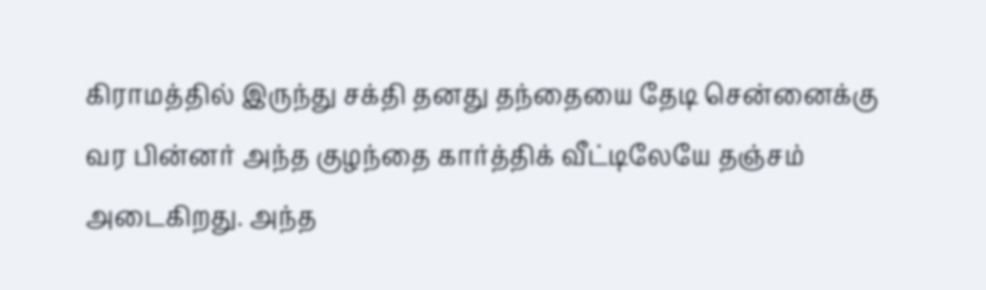கிராமத்தில் இருந்து சக்தி தனது தந்தையை தேடி சென்னைக்கு வர பின்னர் அந்த குழந்தை கார்த்திக் வீட்டிலேயே தஞ்சம் அடைகிறது. அந்த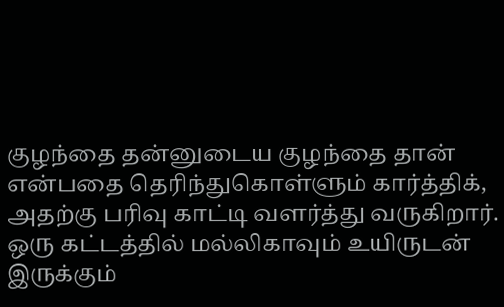குழந்தை தன்னுடைய குழந்தை தான் என்பதை தெரிந்துகொள்ளும் கார்த்திக், அதற்கு பரிவு காட்டி வளர்த்து வருகிறார். ஒரு கட்டத்தில் மல்லிகாவும் உயிருடன் இருக்கும்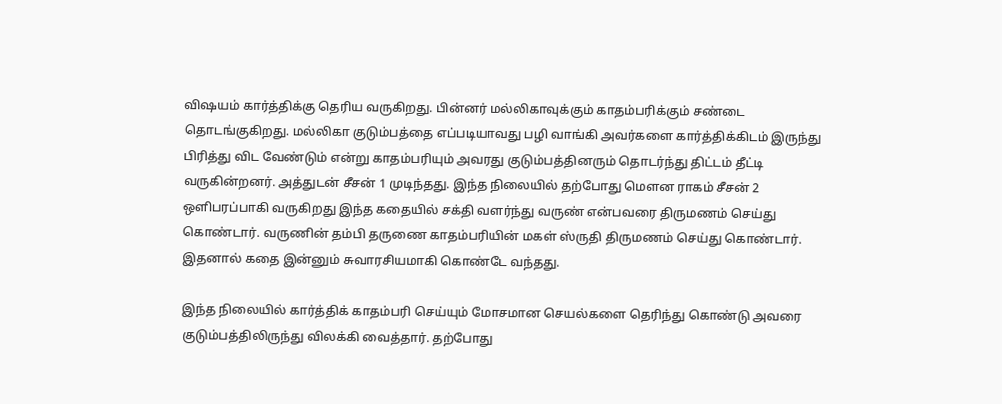விஷயம் கார்த்திக்கு தெரிய வருகிறது. பின்னர் மல்லிகாவுக்கும் காதம்பரிக்கும் சண்டை தொடங்குகிறது. மல்லிகா குடும்பத்தை எப்படியாவது பழி வாங்கி அவர்களை கார்த்திக்கிடம் இருந்து பிரித்து விட வேண்டும் என்று காதம்பரியும் அவரது குடும்பத்தினரும் தொடர்ந்து திட்டம் தீட்டி வருகின்றனர். அத்துடன் சீசன் 1 முடிந்தது. இந்த நிலையில் தற்போது மௌன ராகம் சீசன் 2 ஒளிபரப்பாகி வருகிறது இந்த கதையில் சக்தி வளர்ந்து வருண் என்பவரை திருமணம் செய்து கொண்டார். வருணின் தம்பி தருணை காதம்பரியின் மகள் ஸ்ருதி திருமணம் செய்து கொண்டார். இதனால் கதை இன்னும் சுவாரசியமாகி கொண்டே வந்தது.

இந்த நிலையில் கார்த்திக் காதம்பரி செய்யும் மோசமான செயல்களை தெரிந்து கொண்டு அவரை குடும்பத்திலிருந்து விலக்கி வைத்தார். தற்போது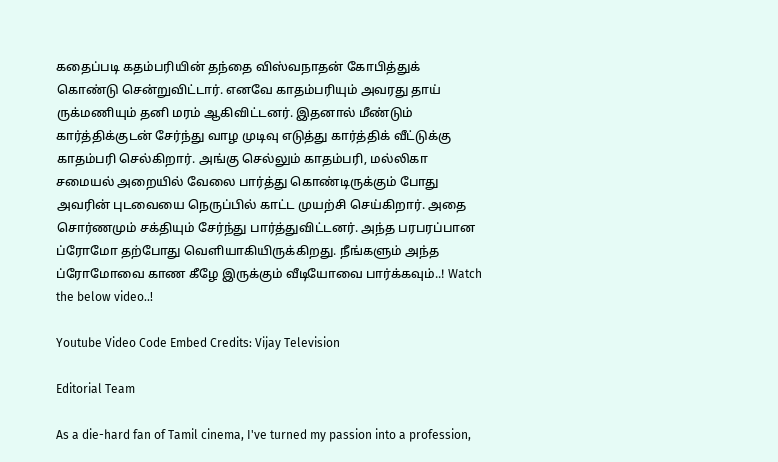கதைப்படி கதம்பரியின் தந்தை விஸ்வநாதன் கோபித்துக் கொண்டு சென்றுவிட்டார். எனவே காதம்பரியும் அவரது தாய் ருக்மணியும் தனி மரம் ஆகிவிட்டனர். இதனால் மீண்டும் கார்த்திக்குடன் சேர்ந்து வாழ முடிவு எடுத்து கார்த்திக் வீட்டுக்கு காதம்பரி செல்கிறார். அங்கு செல்லும் காதம்பரி, மல்லிகா சமையல் அறையில் வேலை பார்த்து கொண்டிருக்கும் போது அவரின் புடவையை நெருப்பில் காட்ட முயற்சி செய்கிறார். அதை சொர்ணமும் சக்தியும் சேர்ந்து பார்த்துவிட்டனர். அந்த பரபரப்பான ப்ரோமோ தற்போது வெளியாகியிருக்கிறது. நீங்களும் அந்த ப்ரோமோவை காண கீழே இருக்கும் வீடியோவை பார்க்கவும்..! Watch the below video..!

Youtube Video Code Embed Credits: Vijay Television

Editorial Team

As a die-hard fan of Tamil cinema, I've turned my passion into a profession,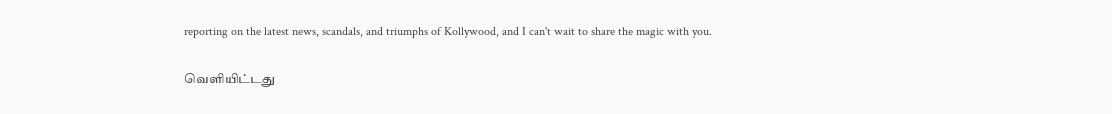reporting on the latest news, scandals, and triumphs of Kollywood, and I can't wait to share the magic with you.

வெளியிட்டது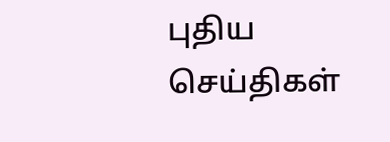புதிய செய்திகள்